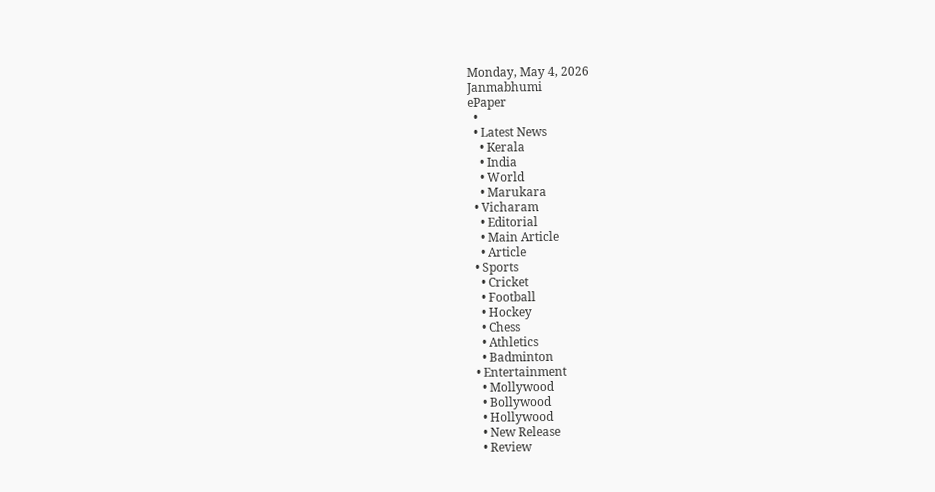Monday, May 4, 2026
Janmabhumi
ePaper
  •
  • Latest News
    • Kerala
    • India
    • World
    • Marukara
  • Vicharam
    • Editorial
    • Main Article
    • Article
  • Sports
    • Cricket
    • Football
    • Hockey
    • Chess
    • Athletics
    • Badminton
  • Entertainment
    • Mollywood
    • Bollywood
    • Hollywood
    • New Release
    • Review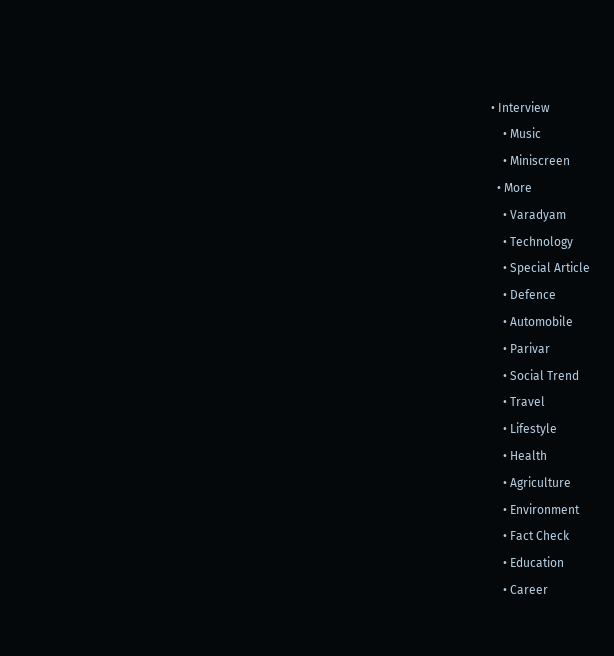• Interview
    • Music
    • Miniscreen
  • More
    • Varadyam
    • Technology
    • Special Article
    • Defence
    • Automobile
    • Parivar
    • Social Trend
    • Travel
    • Lifestyle
    • Health
    • Agriculture
    • Environment
    • Fact Check
    • Education
    • Career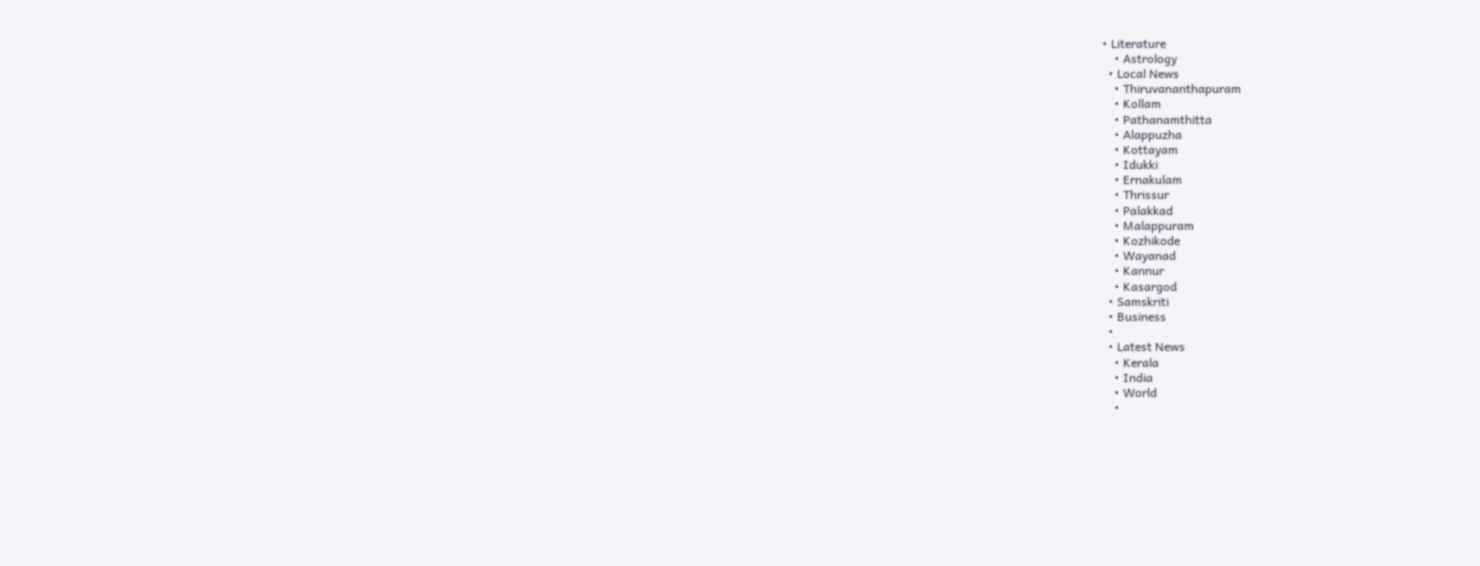• Literature
    • Astrology
  • Local News
    • Thiruvananthapuram
    • Kollam
    • Pathanamthitta
    • Alappuzha
    • Kottayam
    • Idukki
    • Ernakulam
    • Thrissur
    • Palakkad
    • Malappuram
    • Kozhikode
    • Wayanad
    • Kannur
    • Kasargod
  • Samskriti
  • Business
  •
  • Latest News
    • Kerala
    • India
    • World
    •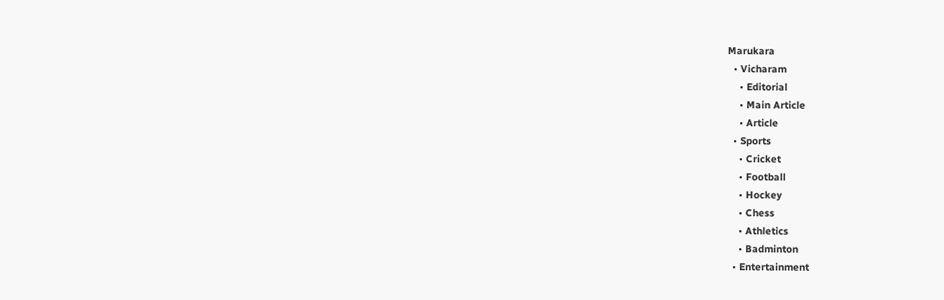Marukara
  • Vicharam
    • Editorial
    • Main Article
    • Article
  • Sports
    • Cricket
    • Football
    • Hockey
    • Chess
    • Athletics
    • Badminton
  • Entertainment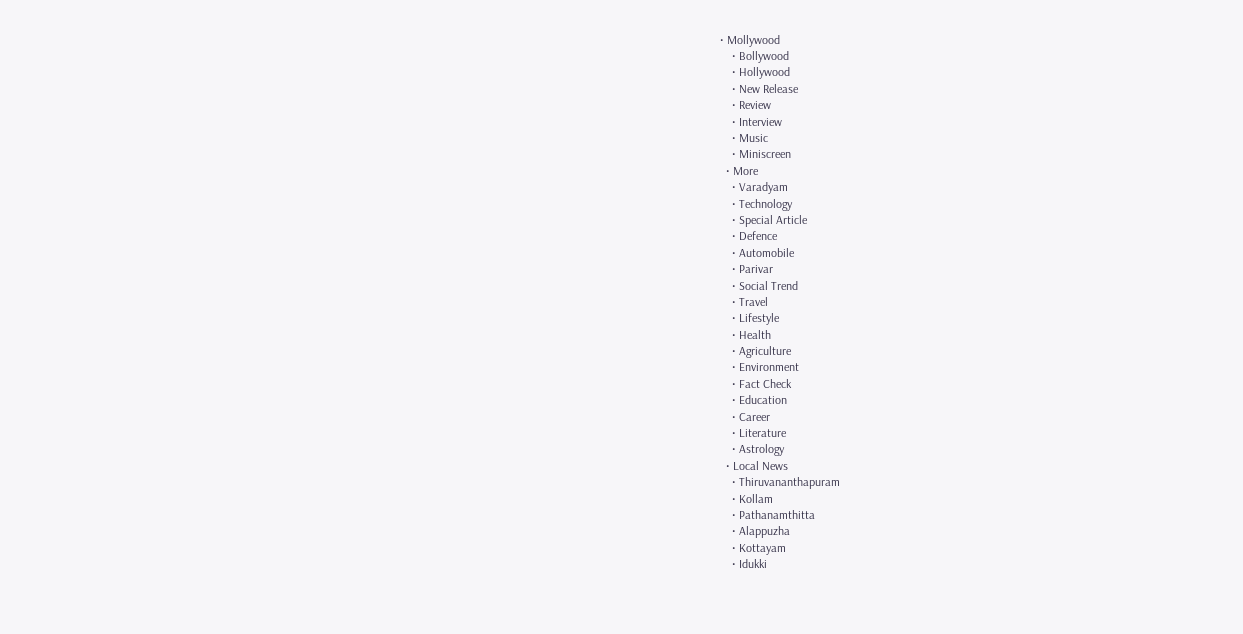• Mollywood
    • Bollywood
    • Hollywood
    • New Release
    • Review
    • Interview
    • Music
    • Miniscreen
  • More
    • Varadyam
    • Technology
    • Special Article
    • Defence
    • Automobile
    • Parivar
    • Social Trend
    • Travel
    • Lifestyle
    • Health
    • Agriculture
    • Environment
    • Fact Check
    • Education
    • Career
    • Literature
    • Astrology
  • Local News
    • Thiruvananthapuram
    • Kollam
    • Pathanamthitta
    • Alappuzha
    • Kottayam
    • Idukki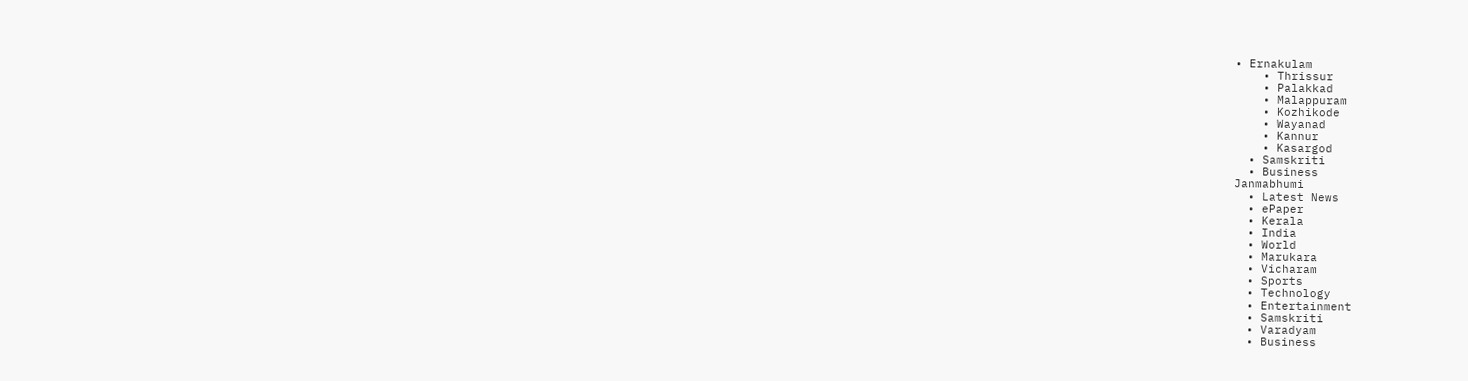• Ernakulam
    • Thrissur
    • Palakkad
    • Malappuram
    • Kozhikode
    • Wayanad
    • Kannur
    • Kasargod
  • Samskriti
  • Business
Janmabhumi
  • Latest News
  • ePaper
  • Kerala
  • India
  • World
  • Marukara
  • Vicharam
  • Sports
  • Technology
  • Entertainment
  • Samskriti
  • Varadyam
  • Business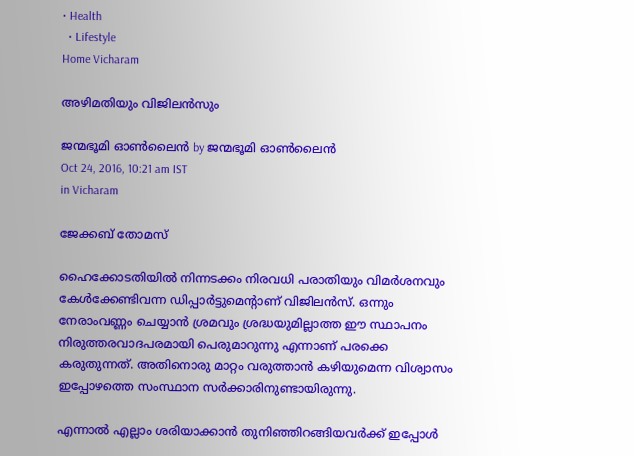• Health
  • Lifestyle
Home Vicharam

അഴിമതിയും വിജിലന്‍സും

ജന്മഭൂമി ഓണ്‍ലൈന്‍ by ജന്മഭൂമി ഓണ്‍ലൈന്‍
Oct 24, 2016, 10:21 am IST
in Vicharam

ജേക്കബ് തോമസ്

ഹൈക്കോടതിയില്‍ നിന്നടക്കം നിരവധി പരാതിയും വിമര്‍ശനവും കേള്‍ക്കേണ്ടിവന്ന ഡിപ്പാര്‍ട്ടുമെന്റാണ് വിജിലന്‍സ്. ഒന്നും നേരാംവണ്ണം ചെയ്യാന്‍ ശ്രമവും ശ്രദ്ധയുമില്ലാത്ത ഈ സ്ഥാപനം നിരുത്തരവാദപരമായി പെരുമാറുന്നു എന്നാണ് പരക്കെ കരുതുന്നത്. അതിനൊരു മാറ്റം വരുത്താന്‍ കഴിയുമെന്ന വിശ്വാസം ഇപ്പോഴത്തെ സംസ്ഥാന സര്‍ക്കാരിനുണ്ടായിരുന്നു.

എന്നാല്‍ എല്ലാം ശരിയാക്കാന്‍ തുനിഞ്ഞിറങ്ങിയവര്‍ക്ക് ഇപ്പോള്‍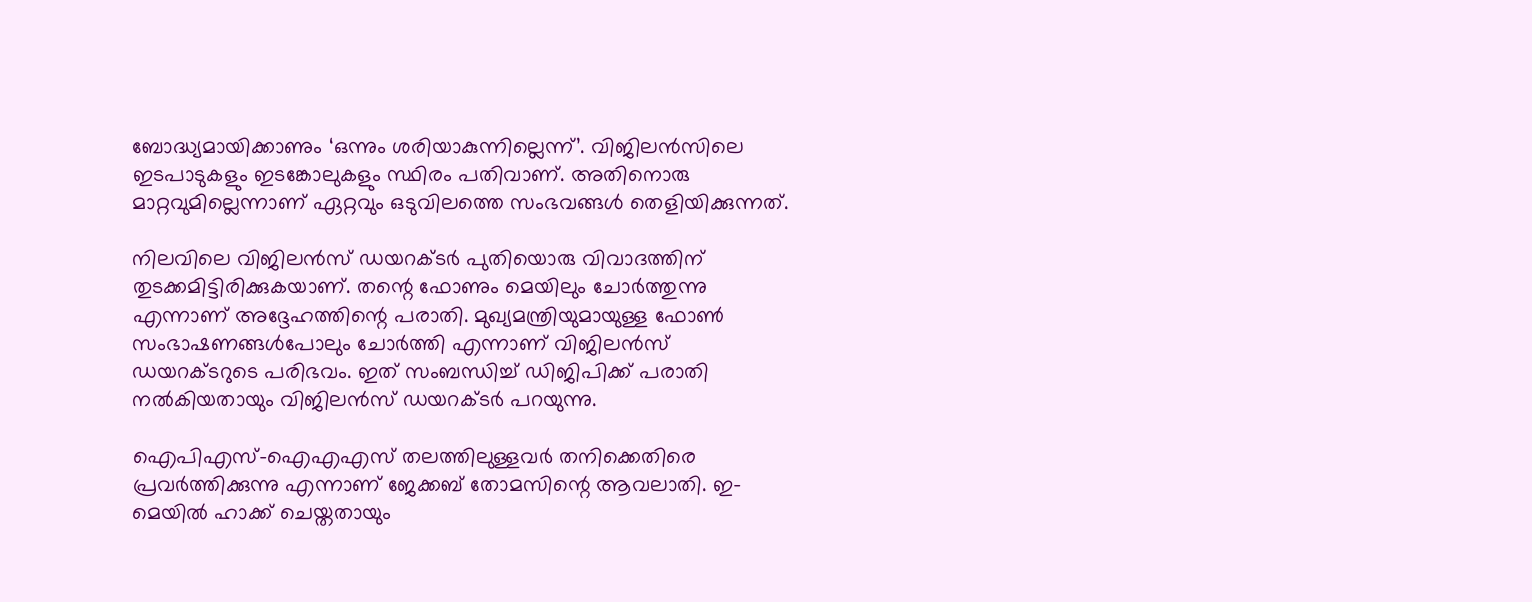ബോദ്ധ്യമായിക്കാണും ‘ഒന്നും ശരിയാകുന്നില്ലെന്ന്’. വിജിലന്‍സിലെ ഇടപാടുകളും ഇടങ്കോലുകളും സ്ഥിരം പതിവാണ്. അതിനൊരു മാറ്റവുമില്ലെന്നാണ് ഏറ്റവും ഒടുവിലത്തെ സംഭവങ്ങള്‍ തെളിയിക്കുന്നത്.

നിലവിലെ വിജിലന്‍സ് ഡയറക്ടര്‍ പുതിയൊരു വിവാദത്തിന് തുടക്കമിട്ടിരിക്കുകയാണ്. തന്റെ ഫോണും മെയിലും ചോര്‍ത്തുന്നു എന്നാണ് അദ്ദേഹത്തിന്റെ പരാതി. മുഖ്യമന്ത്രിയുമായുള്ള ഫോണ്‍ സംഭാഷണങ്ങള്‍പോലും ചോര്‍ത്തി എന്നാണ് വിജിലന്‍സ് ഡയറക്ടറുടെ പരിഭവം. ഇത് സംബന്ധിച്ച് ഡിജിപിക്ക് പരാതി നല്‍കിയതായും വിജിലന്‍സ് ഡയറക്ടര്‍ പറയുന്നു.

ഐപിഎസ്-ഐഎഎസ് തലത്തിലുള്ളവര്‍ തനിക്കെതിരെ പ്രവര്‍ത്തിക്കുന്നു എന്നാണ് ജേക്കബ് തോമസിന്റെ ആവലാതി. ഇ-മെയില്‍ ഹാക്ക് ചെയ്തതായും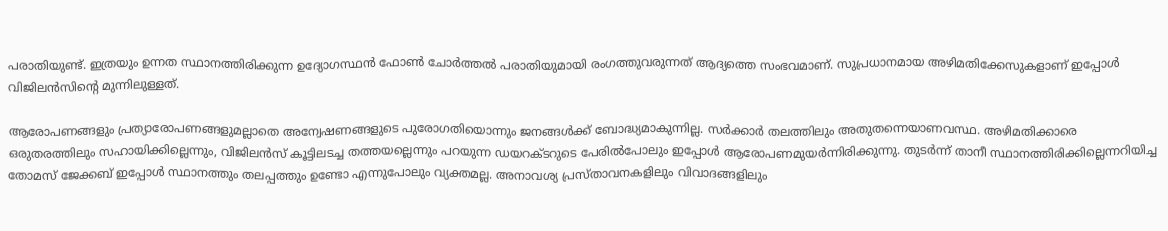പരാതിയുണ്ട്. ഇത്രയും ഉന്നത സ്ഥാനത്തിരിക്കുന്ന ഉദ്യോഗസ്ഥന്‍ ഫോണ്‍ ചോര്‍ത്തല്‍ പരാതിയുമായി രംഗത്തുവരുന്നത് ആദ്യത്തെ സംഭവമാണ്. സുപ്രധാനമായ അഴിമതിക്കേസുകളാണ് ഇപ്പോള്‍ വിജിലന്‍സിന്റെ മുന്നിലുള്ളത്.

ആരോപണങ്ങളും പ്രത്യാരോപണങ്ങളുമല്ലാതെ അന്വേഷണങ്ങളുടെ പുരോഗതിയൊന്നും ജനങ്ങള്‍ക്ക് ബോദ്ധ്യമാകുന്നില്ല. സര്‍ക്കാര്‍ തലത്തിലും അതുതന്നെയാണവസ്ഥ. അഴിമതിക്കാരെ ഒരുതരത്തിലും സഹായിക്കില്ലെന്നും, വിജിലന്‍സ് കൂട്ടിലടച്ച തത്തയല്ലെന്നും പറയുന്ന ഡയറക്ടറുടെ പേരില്‍പോലും ഇപ്പോള്‍ ആരോപണമുയര്‍ന്നിരിക്കുന്നു. തുടര്‍ന്ന് താനീ സ്ഥാനത്തിരിക്കില്ലെന്നറിയിച്ച തോമസ് ജേക്കബ് ഇപ്പോള്‍ സ്ഥാനത്തും തലപ്പത്തും ഉണ്ടോ എന്നുപോലും വ്യക്തമല്ല. അനാവശ്യ പ്രസ്താവനകളിലും വിവാദങ്ങളിലും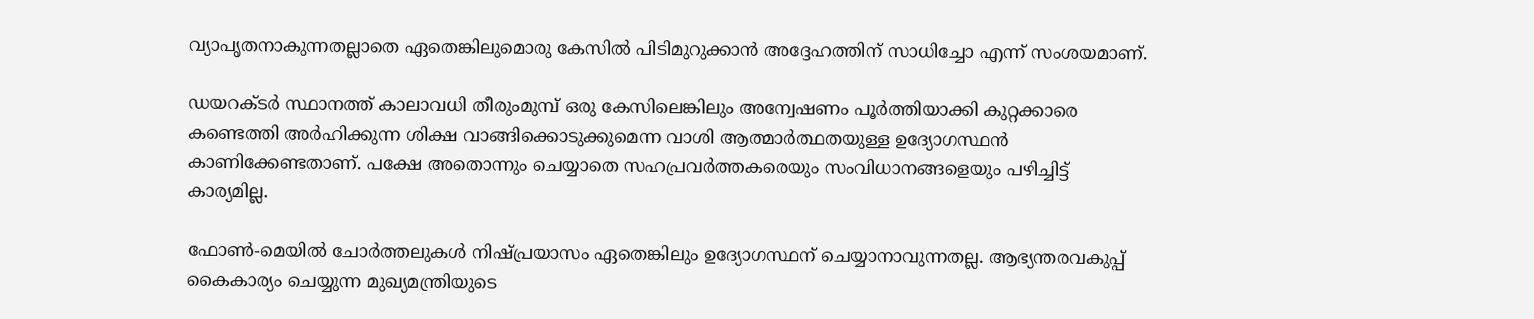വ്യാപൃതനാകുന്നതല്ലാതെ ഏതെങ്കിലുമൊരു കേസില്‍ പിടിമുറുക്കാന്‍ അദ്ദേഹത്തിന് സാധിച്ചോ എന്ന് സംശയമാണ്.

ഡയറക്ടര്‍ സ്ഥാനത്ത് കാലാവധി തീരുംമുമ്പ് ഒരു കേസിലെങ്കിലും അന്വേഷണം പൂര്‍ത്തിയാക്കി കുറ്റക്കാരെ കണ്ടെത്തി അര്‍ഹിക്കുന്ന ശിക്ഷ വാങ്ങിക്കൊടുക്കുമെന്ന വാശി ആത്മാര്‍ത്ഥതയുള്ള ഉദ്യോഗസ്ഥന്‍ കാണിക്കേണ്ടതാണ്. പക്ഷേ അതൊന്നും ചെയ്യാതെ സഹപ്രവര്‍ത്തകരെയും സംവിധാനങ്ങളെയും പഴിച്ചിട്ട് കാര്യമില്ല.

ഫോണ്‍-മെയില്‍ ചോര്‍ത്തലുകള്‍ നിഷ്പ്രയാസം ഏതെങ്കിലും ഉദ്യോഗസ്ഥന് ചെയ്യാനാവുന്നതല്ല. ആഭ്യന്തരവകുപ്പ് കൈകാര്യം ചെയ്യുന്ന മുഖ്യമന്ത്രിയുടെ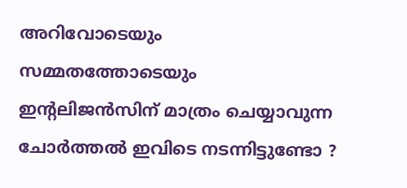അറിവോടെയും സമ്മതത്തോടെയും ഇന്റലിജന്‍സിന് മാത്രം ചെയ്യാവുന്ന ചോര്‍ത്തല്‍ ഇവിടെ നടന്നിട്ടുണ്ടോ ?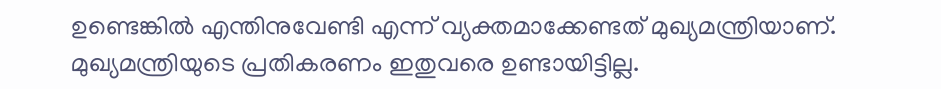ഉണ്ടെങ്കില്‍ എന്തിനുവേണ്ടി എന്ന് വ്യക്തമാക്കേണ്ടത് മുഖ്യമന്ത്രിയാണ്. മുഖ്യമന്ത്രിയുടെ പ്രതികരണം ഇതുവരെ ഉണ്ടായിട്ടില്ല.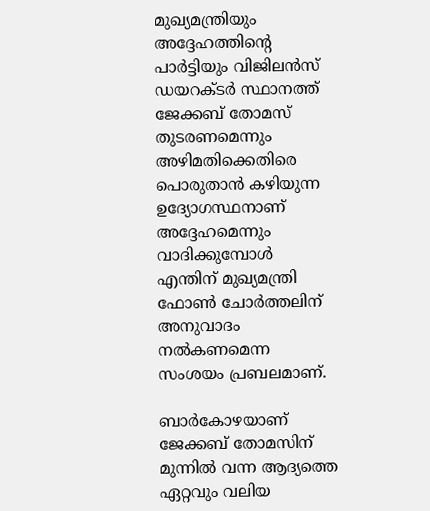മുഖ്യമന്ത്രിയും അദ്ദേഹത്തിന്റെ പാര്‍ട്ടിയും വിജിലന്‍സ് ഡയറക്ടര്‍ സ്ഥാനത്ത് ജേക്കബ് തോമസ് തുടരണമെന്നും അഴിമതിക്കെതിരെ പൊരുതാന്‍ കഴിയുന്ന ഉദ്യോഗസ്ഥനാണ് അദ്ദേഹമെന്നും വാദിക്കുമ്പോള്‍ എന്തിന് മുഖ്യമന്ത്രി ഫോണ്‍ ചോര്‍ത്തലിന് അനുവാദം നല്‍കണമെന്ന സംശയം പ്രബലമാണ്.

ബാര്‍കോഴയാണ് ജേക്കബ് തോമസിന് മുന്നില്‍ വന്ന ആദ്യത്തെ ഏറ്റവും വലിയ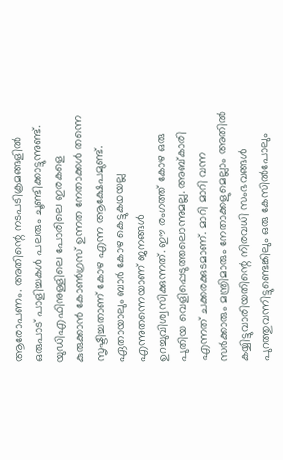ആരോപണം. അതിന്റെ നടപടിക്രമങ്ങളില്‍ ഒരുപാട് പാളിച്ചകള്‍ പലരും ചൂണ്ടിക്കാട്ടുന്നുണ്ട്. യുഡിഎഫിനുള്ളിലെ പോരിലെ ഇരകളെ കുരുക്കാന്‍ കോണ്‍ഗ്രസ് ഉന്നത നേതാക്കള്‍ തന്നെ സൃഷ്ടിച്ചതാണ് കോഴ എന്ന ആക്ഷേപമുണ്ട്. ഏതായാലും ബാര്‍ കോഴ കെട്ടുകഥയല്ല എന്നുതന്നെയാണ് ജനങ്ങള്‍ ഉറച്ചുവിശ്വസിക്കുന്നത്. ഈ രംഗത്ത് കോഴ ഒരു പുതിയ വെളിപ്പെടുത്തലൊന്നുമല്ല. അബ്കാരി എന്നത് ചക്കരക്കുടമാണ്. മാറി മാറി വന്ന സര്‍ക്കാരും മന്ത്രിമാരും നേതാക്കളുമെല്ലാം അതില്‍ കയ്യിട്ടുവാരിയതിന്റെ നിരവധി സംഭവങ്ങള്‍ പുറത്തുവന്നിട്ടുണ്ടെങ്കിലും ഒരു കേസില്‍പോലും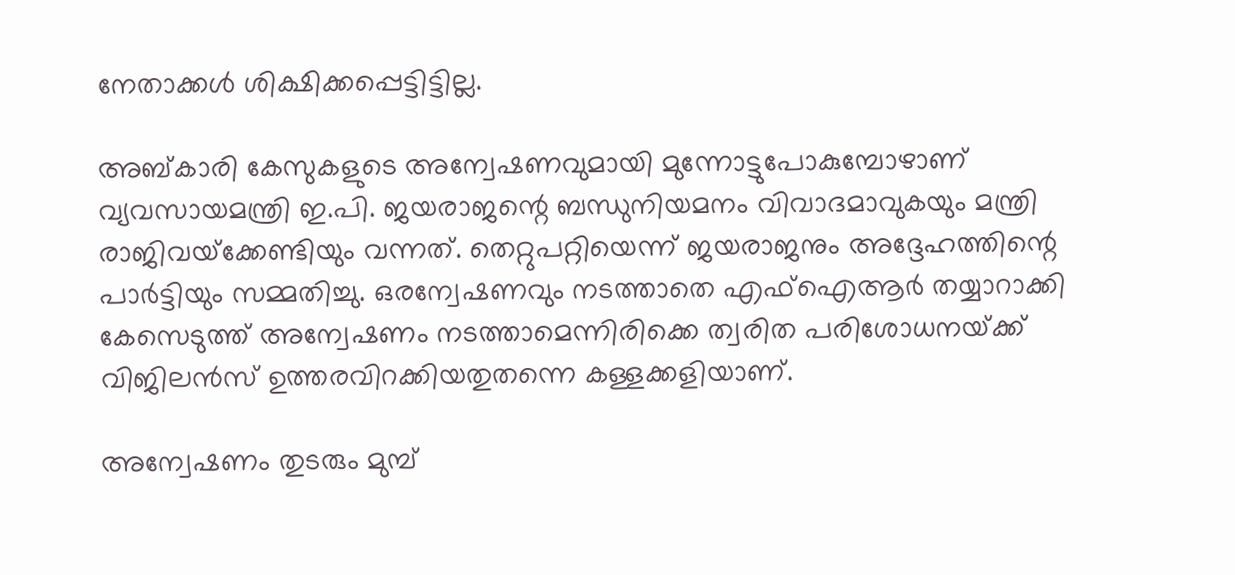നേതാക്കള്‍ ശിക്ഷിക്കപ്പെട്ടിട്ടില്ല.

അബ്കാരി കേസുകളുടെ അന്വേഷണവുമായി മുന്നോട്ടുപോകുമ്പോഴാണ് വ്യവസായമന്ത്രി ഇ.പി. ജയരാജന്റെ ബന്ധുനിയമനം വിവാദമാവുകയും മന്ത്രി രാജിവയ്‌ക്കേണ്ടിയും വന്നത്. തെറ്റുപറ്റിയെന്ന് ജയരാജനും അദ്ദേഹത്തിന്റെ പാര്‍ട്ടിയും സമ്മതിച്ചു. ഒരന്വേഷണവും നടത്താതെ എഫ്‌ഐആര്‍ തയ്യാറാക്കി കേസെടുത്ത് അന്വേഷണം നടത്താമെന്നിരിക്കെ ത്വരിത പരിശോധനയ്‌ക്ക് വിജിലന്‍സ് ഉത്തരവിറക്കിയതുതന്നെ കള്ളക്കളിയാണ്.

അന്വേഷണം തുടരും മുമ്പ്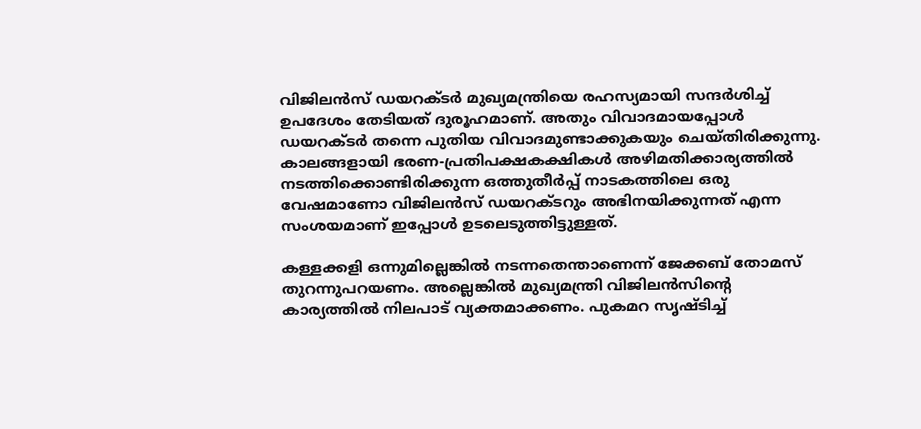വിജിലന്‍സ് ഡയറക്ടര്‍ മുഖ്യമന്ത്രിയെ രഹസ്യമായി സന്ദര്‍ശിച്ച് ഉപദേശം തേടിയത് ദുരൂഹമാണ്. അതും വിവാദമായപ്പോള്‍ ഡയറക്ടര്‍ തന്നെ പുതിയ വിവാദമുണ്ടാക്കുകയും ചെയ്തിരിക്കുന്നു. കാലങ്ങളായി ഭരണ-പ്രതിപക്ഷകക്ഷികള്‍ അഴിമതിക്കാര്യത്തില്‍ നടത്തിക്കൊണ്ടിരിക്കുന്ന ഒത്തുതീര്‍പ്പ് നാടകത്തിലെ ഒരു വേഷമാണോ വിജിലന്‍സ് ഡയറക്ടറും അഭിനയിക്കുന്നത് എന്ന സംശയമാണ് ഇപ്പോള്‍ ഉടലെടുത്തിട്ടുള്ളത്.

കള്ളക്കളി ഒന്നുമില്ലെങ്കില്‍ നടന്നതെന്താണെന്ന് ജേക്കബ് തോമസ് തുറന്നുപറയണം. അല്ലെങ്കില്‍ മുഖ്യമന്ത്രി വിജിലന്‍സിന്റെ കാര്യത്തില്‍ നിലപാട് വ്യക്തമാക്കണം. പുകമറ സൃഷ്ടിച്ച്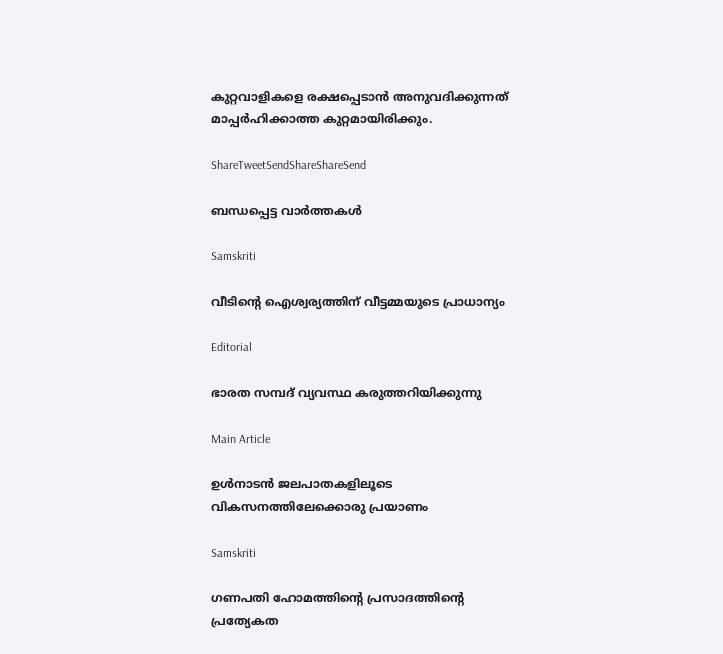കുറ്റവാളികളെ രക്ഷപ്പെടാന്‍ അനുവദിക്കുന്നത് മാപ്പര്‍ഹിക്കാത്ത കുറ്റമായിരിക്കും.

ShareTweetSendShareShareSend

ബന്ധപ്പെട്ട വാര്‍ത്തകള്‍

Samskriti

വീടിന്റെ ഐശ്വര്യത്തിന് വീട്ടമ്മയുടെ പ്രാധാന്യം

Editorial

ഭാരത സമ്പദ് വ്യവസ്ഥ കരുത്തറിയിക്കുന്നു

Main Article

ഉള്‍നാടന്‍ ജലപാതകളിലൂടെ വികസനത്തിലേക്കൊരു പ്രയാണം

Samskriti

ഗണപതി ഹോമത്തിന്റെ പ്രസാദത്തിന്റെ പ്രത്യേകത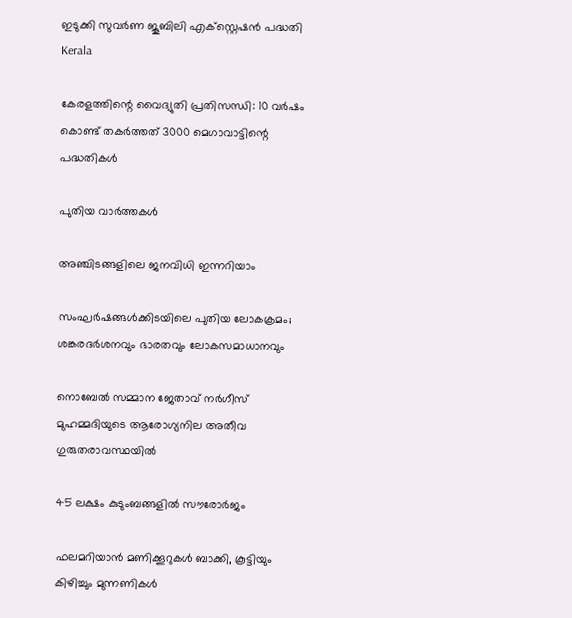ഇടുക്കി സുവര്‍ണ ജൂബിലി എക്സ്റ്റെഷന്‍ പദ്ധതി
Kerala

കേരളത്തിന്റെ വൈദ്യുതി പ്രതിസന്ധി: 10 വര്‍ഷം കൊണ്ട് തകര്‍ത്തത് 3000 മെഗാവാട്ടിന്റെ പദ്ധതികള്‍

പുതിയ വാര്‍ത്തകള്‍

അഞ്ചിടങ്ങളിലെ ജനവിധി ഇന്നറിയാം

സംഘര്‍ഷങ്ങള്‍ക്കിടയിലെ പുതിയ ലോകക്രമം; ശങ്കരദര്‍ശനവും ഭാരതവും ലോകസമാധാനവും

നൊബേല്‍ സമ്മാന ജേതാവ് നര്‍ഗീസ് മുഹമ്മദിയുടെ ആരോഗ്യനില അതീവ ഗുരുതരാവസ്ഥയില്‍

45 ലക്ഷം കുടുംബങ്ങളില്‍ സൗരോര്‍ജം

ഫലമറിയാന്‍ മണിക്കൂറുകള്‍ ബാക്കി, കൂട്ടിയും കിഴിച്ചും മുന്നണികള്‍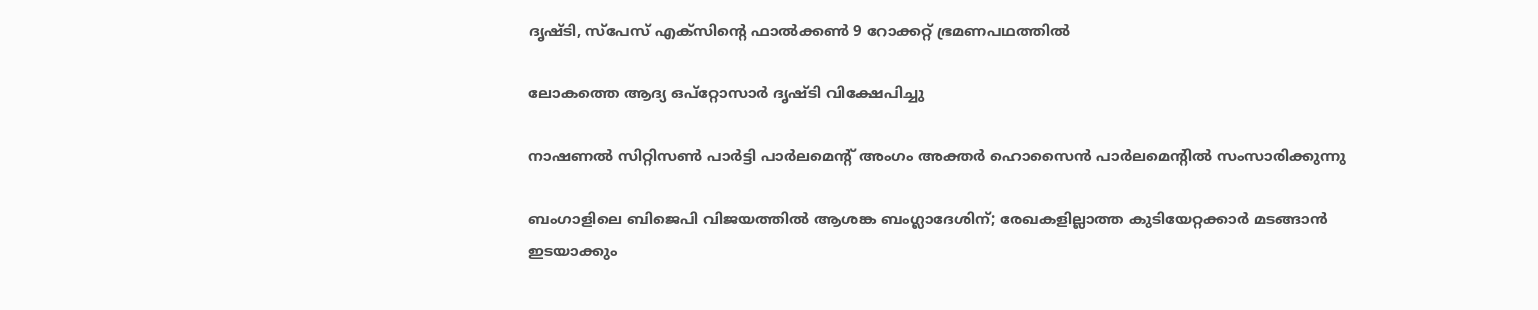ദൃഷ്ടി, സ്‌പേസ് എക്‌സിന്റെ ഫാല്‍ക്കണ്‍ 9 റോക്കറ്റ് ഭ്രമണപഥത്തില്‍

ലോകത്തെ ആദ്യ ഒപ്‌റ്റോസാര്‍ ദൃഷ്ടി വിക്ഷേപിച്ചു

നാഷണല്‍ സിറ്റിസണ്‍ പാര്‍ട്ടി പാര്‍ലമെന്റ് അംഗം അക്തര്‍ ഹൊസൈന്‍ പാര്‍ലമെന്റില്‍ സംസാരിക്കുന്നു

ബംഗാളിലെ ബിജെപി വിജയത്തില്‍ ആശങ്ക ബംഗ്ലാദേശിന്; രേഖകളില്ലാത്ത കുടിയേറ്റക്കാര്‍ മടങ്ങാന്‍ ഇടയാക്കും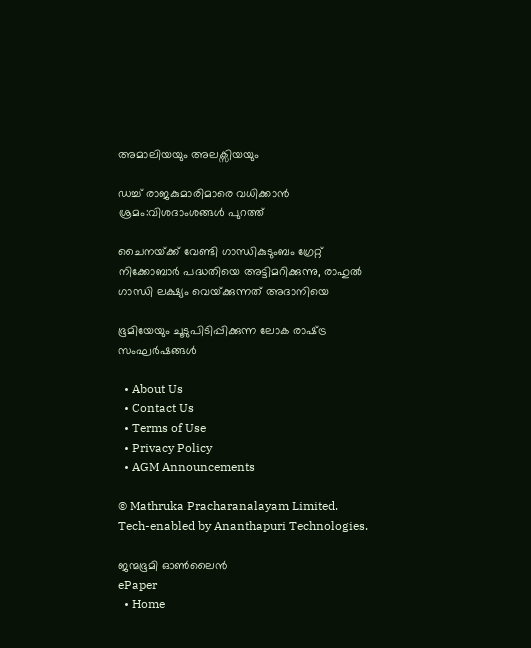അമാലിയയും അലക്സിയയും

ഡച്ച് രാജകുമാരിമാരെ വധിക്കാന്‍ ശ്രമം:വിശദാംശങ്ങള്‍ പുറത്ത്

ചൈനയ്‌ക്ക് വേണ്ടി ഗാന്ധികുടുംബം ഗ്രേറ്റ് നിക്കോബാര്‍ പദ്ധതിയെ അട്ടിമറിക്കുന്നു, രാഹുല്‍ ഗാന്ധി ലക്ഷ്യം വെയ്‌ക്കുന്നത് അദാനിയെ

ഭൂമിയേയും ചൂടുപിടിപ്പിക്കുന്ന ലോക രാഷ്‌ട്ര സംഘര്‍ഷങ്ങള്‍

  • About Us
  • Contact Us
  • Terms of Use
  • Privacy Policy
  • AGM Announcements

© Mathruka Pracharanalayam Limited.
Tech-enabled by Ananthapuri Technologies.

ജന്മഭൂമി ഓണ്‍ലൈന്‍
ePaper
  • Home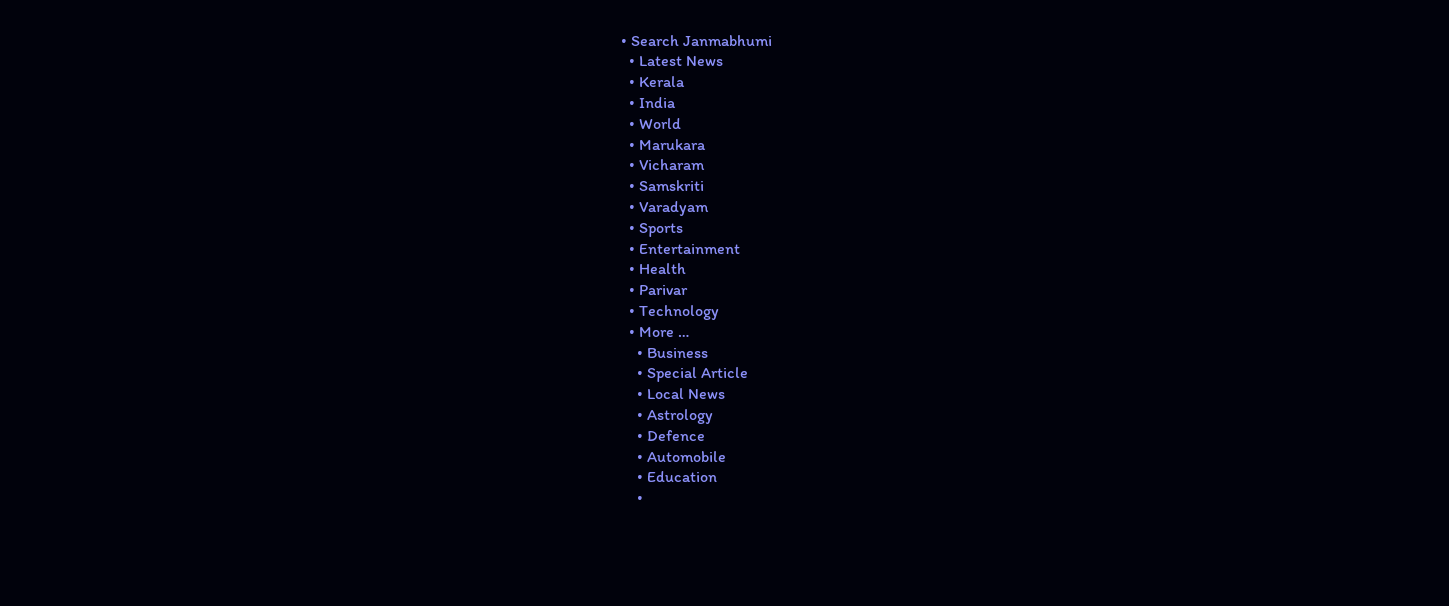• Search Janmabhumi
  • Latest News
  • Kerala
  • India
  • World
  • Marukara
  • Vicharam
  • Samskriti
  • Varadyam
  • Sports
  • Entertainment
  • Health
  • Parivar
  • Technology
  • More …
    • Business
    • Special Article
    • Local News
    • Astrology
    • Defence
    • Automobile
    • Education
    •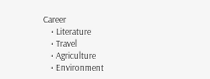Career
    • Literature
    • Travel
    • Agriculture
    • Environment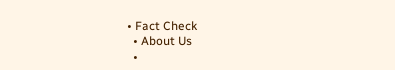• Fact Check
  • About Us
  •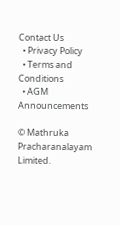Contact Us
  • Privacy Policy
  • Terms and Conditions
  • AGM Announcements

© Mathruka Pracharanalayam Limited.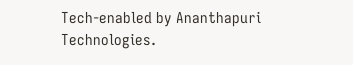Tech-enabled by Ananthapuri Technologies.